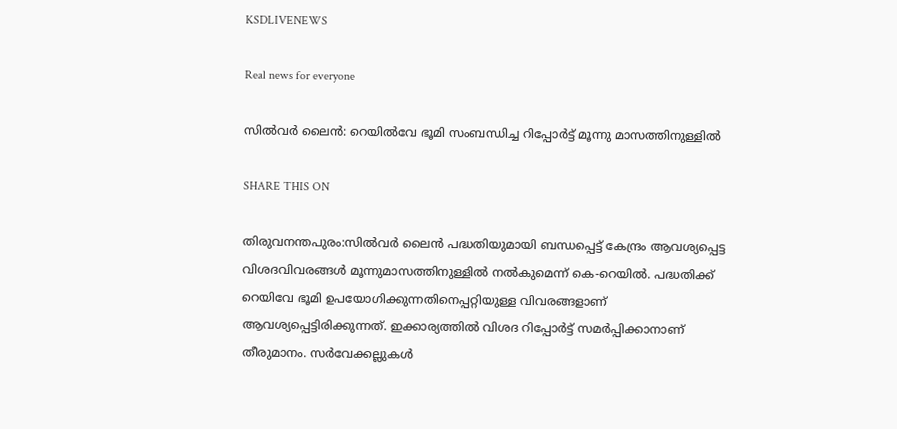KSDLIVENEWS

Real news for everyone

സിൽവർ ലൈൻ: റെയിൽവേ ഭൂമി സംബന്ധിച്ച റിപ്പോർട്ട് മൂന്നു മാസത്തിനുള്ളിൽ

SHARE THIS ON

തിരുവനന്തപുരം:സിൽവർ ലൈൻ പദ്ധതിയുമായി ബന്ധപ്പെട്ട് കേന്ദ്രം ആവശ്യപ്പെട്ട വിശദവിവരങ്ങൾ മൂന്നുമാസത്തിനുള്ളിൽ നൽകുമെന്ന് കെ-റെയിൽ. പദ്ധതിക്ക് റെയിവേ ഭൂമി ഉപയോഗിക്കുന്നതിനെപ്പറ്റിയുള്ള വിവരങ്ങളാണ് ആവശ്യപ്പെട്ടിരിക്കുന്നത്. ഇക്കാര്യത്തിൽ വിശദ റിപ്പോർട്ട് സമർപ്പിക്കാനാണ് തീരുമാനം. സർവേക്കല്ലുകൾ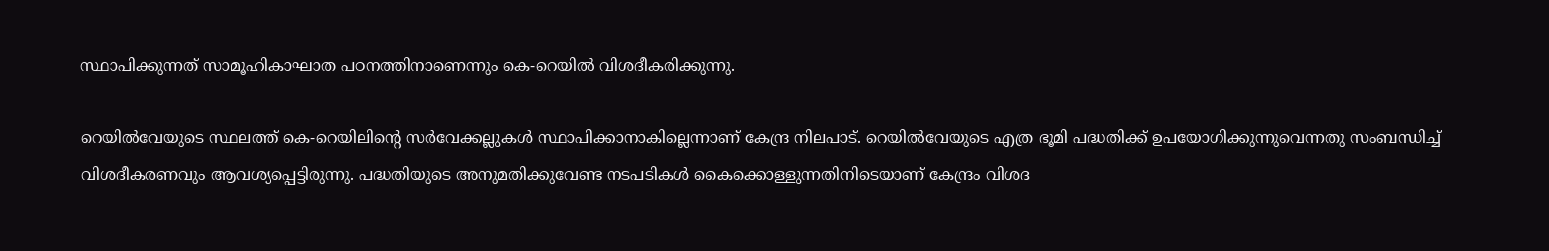സ്ഥാപിക്കുന്നത് സാമൂഹികാഘാത പഠനത്തിനാണെന്നും കെ-റെയിൽ വിശദീകരിക്കുന്നു.

റെയിൽവേയുടെ സ്ഥലത്ത് കെ-റെയിലിന്റെ സർവേക്കല്ലുകൾ സ്ഥാപിക്കാനാകില്ലെന്നാണ് കേന്ദ്ര നിലപാട്. റെയിൽവേയുടെ എത്ര ഭൂമി പദ്ധതിക്ക് ഉപയോഗിക്കുന്നുവെന്നതു സംബന്ധിച്ച് വിശദീകരണവും ആവശ്യപ്പെട്ടിരുന്നു. പദ്ധതിയുടെ അനുമതിക്കുവേണ്ട നടപടികൾ കൈക്കൊള്ളുന്നതിനിടെയാണ് കേന്ദ്രം വിശദ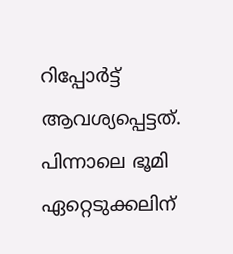റിപ്പോർട്ട് ആവശ്യപ്പെട്ടത്. പിന്നാലെ ഭൂമി ഏറ്റെടുക്കലിന്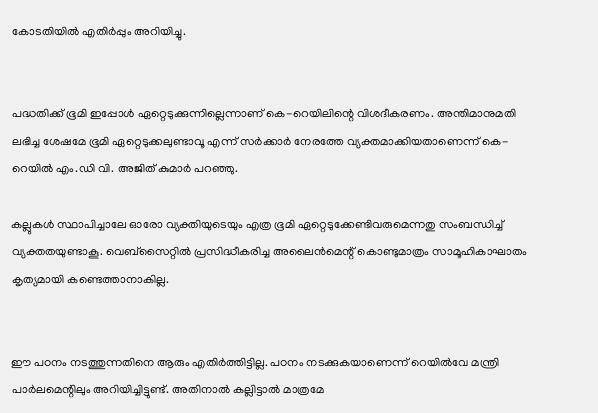കോടതിയിൽ എതിർപ്പും അറിയിച്ചു.


പദ്ധതിക്ക് ഭൂമി ഇപ്പോൾ ഏറ്റെടുക്കുന്നില്ലെന്നാണ് കെ-റെയിലിന്റെ വിശദീകരണം. അന്തിമാനുമതി ലഭിച്ച ശേഷമേ ഭൂമി ഏറ്റെടുക്കലുണ്ടാവൂ എന്ന് സർക്കാർ നേരത്തേ വ്യക്തമാക്കിയതാണെന്ന് കെ-റെയിൽ എം.ഡി വി. അജിത് കുമാർ പറഞ്ഞു.

കല്ലുകൾ സ്ഥാപിച്ചാലേ ഓരോ വ്യക്തിയുടെയും എത്ര ഭൂമി ഏറ്റെടുക്കേണ്ടിവരുമെന്നതു സംബന്ധിച്ച് വ്യക്തതയുണ്ടാകൂ. വെബ്‌സൈറ്റിൽ പ്രസിദ്ധീകരിച്ച അലൈൻമെന്റ് കൊണ്ടുമാത്രം സാമൂഹികാഘാതം കൃത്യമായി കണ്ടെത്താനാകില്ല.


ഈ പഠനം നടത്തുന്നതിനെ ആരും എതിർത്തിട്ടില്ല. പഠനം നടക്കുകയാണെന്ന് റെയിൽവേ മന്ത്രി പാർലമെന്റിലും അറിയിച്ചിട്ടുണ്ട്. അതിനാൽ കല്ലിട്ടാൽ മാത്രമേ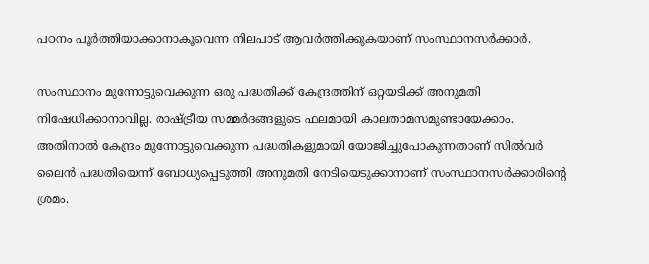പഠനം പൂർത്തിയാക്കാനാകൂവെന്ന നിലപാട് ആവർത്തിക്കുകയാണ് സംസ്ഥാനസർക്കാർ.

സംസ്ഥാനം മുന്നോട്ടുവെക്കുന്ന ഒരു പദ്ധതിക്ക് കേന്ദ്രത്തിന് ഒറ്റയടിക്ക് അനുമതി നിഷേധിക്കാനാവില്ല. രാഷ്ട്രീയ സമ്മർദങ്ങളുടെ ഫലമായി കാലതാമസമുണ്ടായേക്കാം. അതിനാൽ കേന്ദ്രം മുന്നോട്ടുവെക്കുന്ന പദ്ധതികളുമായി യോജിച്ചുപോകുന്നതാണ് സിൽവർ ലൈൻ പദ്ധതിയെന്ന് ബോധ്യപ്പെടുത്തി അനുമതി നേടിയെടുക്കാനാണ് സംസ്ഥാനസർക്കാരിന്റെ ശ്രമം.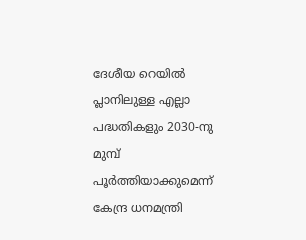ദേശീയ റെയിൽ പ്ലാനിലുള്ള എല്ലാ പദ്ധതികളും 2030-നു മുമ്പ് പൂർത്തിയാക്കുമെന്ന് കേന്ദ്ര ധനമന്ത്രി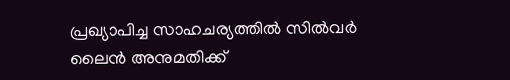പ്രഖ്യാപിച്ച സാഹചര്യത്തിൽ സിൽവർ ലൈൻ അനുമതിക്ക്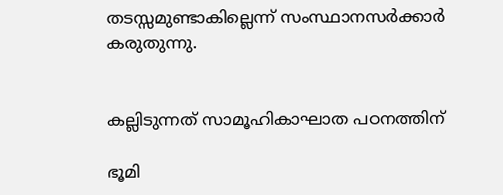തടസ്സമുണ്ടാകില്ലെന്ന് സംസ്ഥാനസർക്കാർ കരുതുന്നു.


കല്ലിടുന്നത് സാമൂഹികാഘാത പഠനത്തിന്

ഭൂമി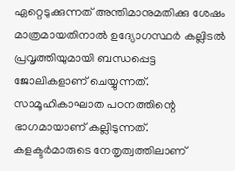ഏറ്റെടുക്കുന്നത് അന്തിമാനുമതിക്കു ശേഷം മാത്രമായതിനാൽ ഉദ്യോഗസ്ഥർ കല്ലിടൽ പ്രവൃത്തിയുമായി ബന്ധപ്പെട്ട ജോലികളാണ് ചെയ്യുന്നത്. സാമൂഹികാഘാത പഠനത്തിന്റെ ഭാഗമായാണ് കല്ലിടുന്നത്. കളക്ടർമാരുടെ നേതൃത്വത്തിലാണ്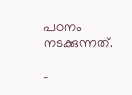പഠനം നടക്കുന്നത്.

–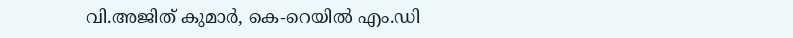വി.അജിത് കുമാർ, കെ-റെയിൽ എം.ഡി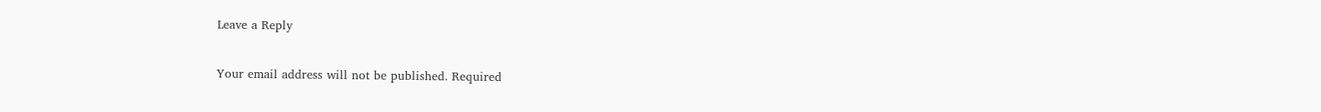Leave a Reply

Your email address will not be published. Required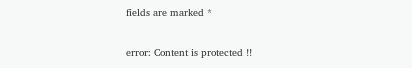fields are marked *

error: Content is protected !!